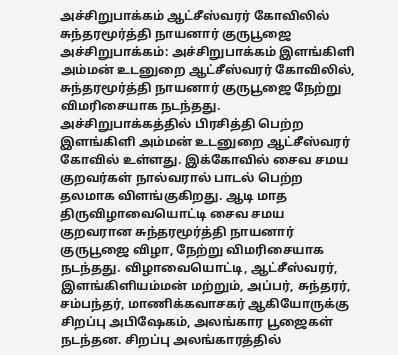அச்சிறுபாக்கம் ஆட்சீஸ்வரர் கோவிலில் சுந்தரமூர்த்தி நாயனார் குருபூஜை
அச்சிறுபாக்கம்: அச்சிறுபாக்கம் இளங்கிளி அம்மன் உடனுறை ஆட்சீஸ்வரர் கோவிலில், சுந்தரமூர்த்தி நாயனார் குருபூஜை நேற்று விமரிசையாக நடந்தது.
அச்சிறுபாக்கத்தில் பிரசித்தி பெற்ற இளங்கிளி அம்மன் உடனுறை ஆட்சீஸ்வரர் கோவில் உள்ளது. இக்கோவில் சைவ சமய குறவர்கள் நால்வரால் பாடல் பெற்ற தலமாக விளங்குகிறது. ஆடி மாத திருவிழாவையொட்டி சைவ சமய குறவரான சுந்தரமூர்த்தி நாயனார் குருபூஜை விழா, நேற்று விமரிசையாக நடந்தது. விழாவையொட்டி, ஆட்சீஸ்வரர், இளங்கிளியம்மன் மற்றும், அப்பர், சுந்தரர், சம்பந்தர், மாணிக்கவாசகர் ஆகியோருக்கு சிறப்பு அபிஷேகம், அலங்கார பூஜைகள் நடந்தன. சிறப்பு அலங்காரத்தில்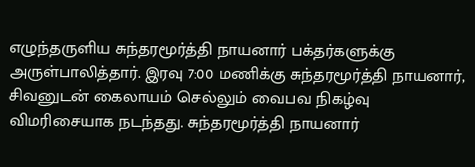எழுந்தருளிய சுந்தரமூர்த்தி நாயனார் பக்தர்களுக்கு அருள்பாலித்தார். இரவு 7:00 மணிக்கு சுந்தரமூர்த்தி நாயனார், சிவனுடன் கைலாயம் செல்லும் வைபவ நிகழ்வு விமரிசையாக நடந்தது. சுந்தரமூர்த்தி நாயனார்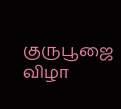குருபூஜை விழா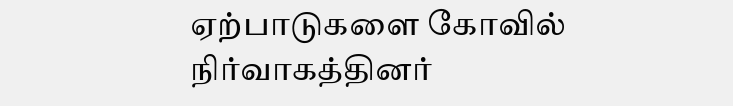ஏற்பாடுகளை கோவில் நிர்வாகத்தினர்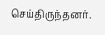செய்திருந்தனர்.